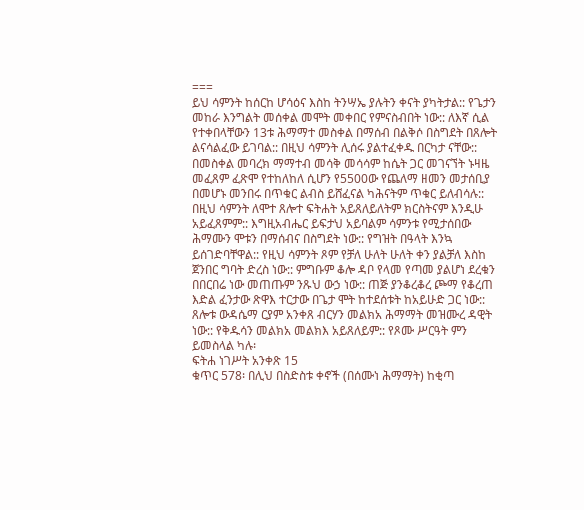===
ይህ ሳምንት ከሰርከ ሆሳዕና እስከ ትንሣኤ ያሉትን ቀናት ያካትታል:: የጌታን መከራ እንግልት መሰቀል መሞት መቀበር የምናስብበት ነው:: ለእኛ ሲል የተቀበላቸውን 13ቱ ሕማማተ መስቀል በማሰብ በልቅሶ በስግደት በጸሎት ልናሳልፈው ይገባል:: በዚህ ሳምንት ሊሰሩ ያልተፈቀዱ በርካታ ናቸው:: በመስቀል መባረክ ማማተብ መሳቅ መሳሳም ከሴት ጋር መገናኘት ኑዛዜ መፈጸም ፈጽሞ የተከለከለ ሲሆን የ5500ው የጨለማ ዘመን መታሰቢያ በመሆኑ መንበሩ በጥቁር ልብስ ይሸፈናል ካሕናትም ጥቁር ይለብሳሉ:: በዚህ ሳምንት ለሞተ ጸሎተ ፍትሐት አይጸለይለትም ክርስትናም እንዲሁ አይፈጸምም:: እግዚአብሔር ይፍታህ አይባልም ሳምንቱ የሚታሰበው ሕማሙን ሞቱን በማሰብና በስግደት ነው:: የግዝት በዓላት እንኳ ይሰገድባቸዋል:: የዚህ ሳምንት ጾም የቻለ ሁለት ሁለት ቀን ያልቻለ እስከ ጀንበር ግባት ድረስ ነው:: ምግቡም ቆሎ ዳቦ የላመ የጣመ ያልሆነ ደረቁን በበርበሬ ነው መጠጡም ንጹህ ውኃ ነው:: ጠጅ ያንቆረቆረ ጮማ የቆረጠ እድል ፈንታው ጽዋእ ተርታው በጌታ ሞት ከተደሰቱት ከአይሁድ ጋር ነው:: ጸሎቱ ውዳሴማ ርያም አንቀጸ ብርሃን መልክአ ሕማማት መዝሙረ ዳዊት ነው:: የቅዱሳን መልክአ መልክእ አይጸለይም:: የጾሙ ሥርዓት ምን ይመስላል ካሉ፡
ፍትሐ ነገሥት አንቀጽ 15
ቁጥር 578፡ በሊህ በስድስቱ ቀኖች (በሰሙነ ሕማማት) ከቂጣ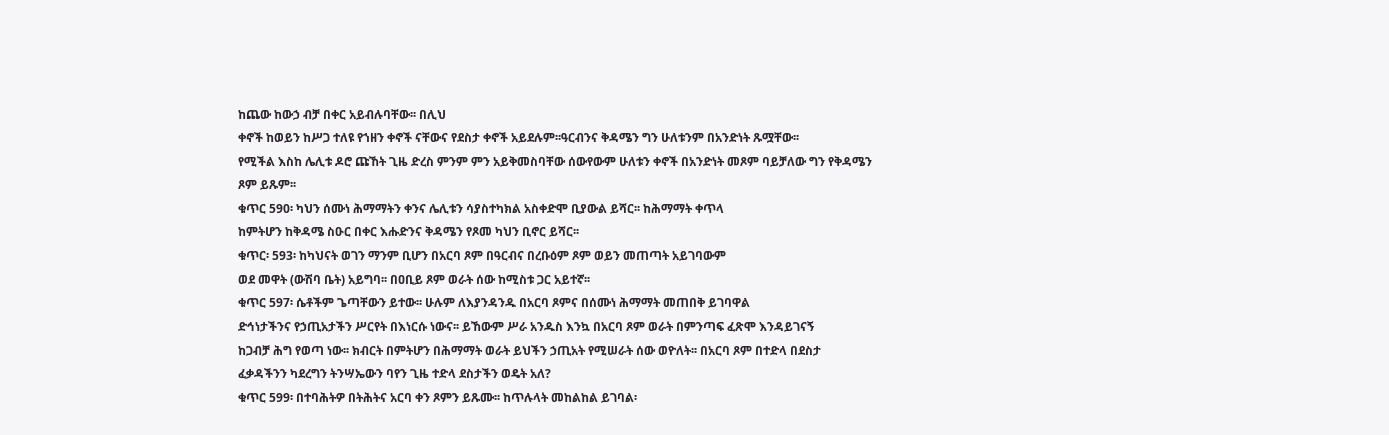ከጨው ከውኃ ብቻ በቀር አይብሉባቸው፡፡ በሊህ
ቀኖች ከወይን ከሥጋ ተለዩ የኀዘን ቀኖች ናቸውና የደስታ ቀኖች አይደሉም፡፡ዓርብንና ቅዳሜን ግን ሁለቱንም በአንድነት ጹሟቸው፡፡
የሚችል እስከ ሌሊቱ ዶሮ ጩኸት ጊዜ ድረስ ምንም ምን አይቅመስባቸው ሰውየውም ሁለቱን ቀኖች በአንድነት መጾም ባይቻለው ግን የቅዳሜን
ጾም ይጹም፡፡
ቁጥር 590፡ ካህን ሰሙነ ሕማማትን ቀንና ሌሊቱን ሳያስተካክል አስቀድሞ ቢያውል ይሻር፡፡ ከሕማማት ቀጥላ
ከምትሆን ከቅዳሜ ስዑር በቀር እሑድንና ቅዳሜን የጾመ ካህን ቢኖር ይሻር፡፡
ቁጥር፡ 593፡ ከካህናት ወገን ማንም ቢሆን በአርባ ጾም በዓርብና በረቡዕም ጾም ወይን መጠጣት አይገባውም
ወደ መዋት (ውሽባ ቤት) አይግባ፡፡ በዐቢይ ጾም ወራት ሰው ከሚስቱ ጋር አይተኛ፡፡
ቁጥር 597፡ ሴቶችም ጌጣቸውን ይተው፡፡ ሁሉም ለእያንዳንዱ በአርባ ጾምና በሰሙነ ሕማማት መጠበቅ ይገባዋል
ድኅነታችንና የኃጢአታችን ሥርየት በእነርሱ ነውና፡፡ ይኸውም ሥራ አንዱስ እንኳ በአርባ ጾም ወራት በምንጣፍ ፈጽሞ እንዳይገናኝ
ከጋብቻ ሕግ የወጣ ነው፡፡ ክብርት በምትሆን በሕማማት ወራት ይህችን ኃጢአት የሚሠራት ሰው ወዮለት፡፡ በአርባ ጾም በተድላ በደስታ
ፈቃዳችንን ካደረግን ትንሣኤውን ባየን ጊዜ ተድላ ደስታችን ወዴት አለ?
ቁጥር 599፡ በተባሕትዎ በትሕትና አርባ ቀን ጾምን ይጹሙ፡፡ ከጥሉላት መከልከል ይገባል፡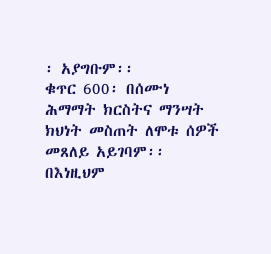፡ አያግቡም፡፡
ቁጥር 600፡ በሰሙነ ሕማማት ክርስትና ማንሣት ክህነት መስጠት ለሞቱ ሰዎች መጸለይ አይገባም፡፡ በእነዚህም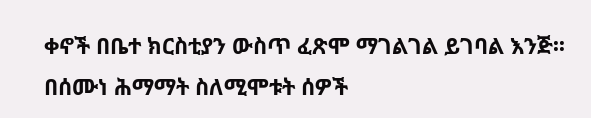ቀኖች በቤተ ክርስቲያን ውስጥ ፈጽሞ ማገልገል ይገባል እንጅ፡፡ በሰሙነ ሕማማት ስለሚሞቱት ሰዎች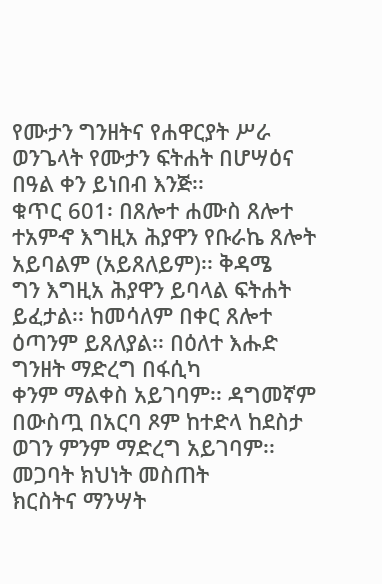የሙታን ግንዘትና የሐዋርያት ሥራ
ወንጌላት የሙታን ፍትሐት በሆሣዕና በዓል ቀን ይነበብ እንጅ፡፡
ቁጥር 601፡ በጸሎተ ሐሙስ ጸሎተ ተአምኆ እግዚአ ሕያዋን የቡራኬ ጸሎት አይባልም (አይጸለይም)፡፡ ቅዳሜ
ግን እግዚአ ሕያዋን ይባላል ፍትሐት ይፈታል፡፡ ከመሳለም በቀር ጸሎተ ዕጣንም ይጸለያል፡፡ በዕለተ እሑድ ግንዘት ማድረግ በፋሲካ
ቀንም ማልቀስ አይገባም፡፡ ዳግመኛም በውስጧ በአርባ ጾም ከተድላ ከደስታ ወገን ምንም ማድረግ አይገባም፡፡ መጋባት ክህነት መስጠት
ክርስትና ማንሣት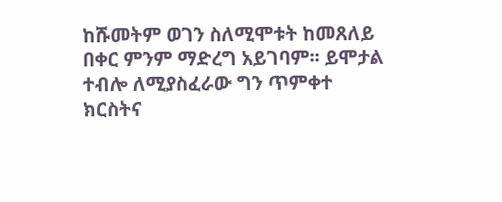ከሹመትም ወገን ስለሚሞቱት ከመጸለይ በቀር ምንም ማድረግ አይገባም፡፡ ይሞታል ተብሎ ለሚያስፈራው ግን ጥምቀተ
ክርስትና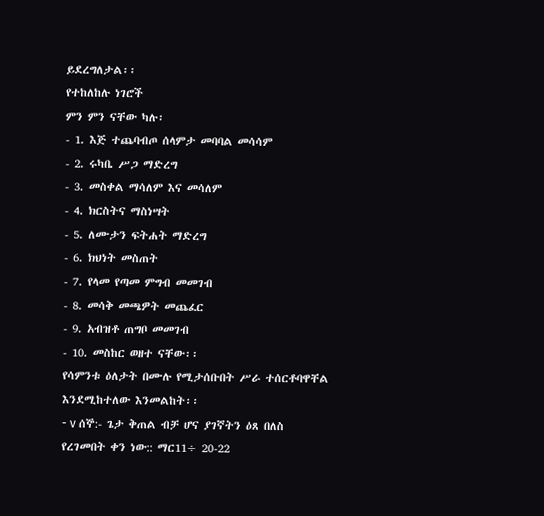ይደረግለታል፡፡
የተከለከሉ ነገሮች
ምን ምን ናቸው ካሉ፡
- 1. እጅ ተጨባብጦ ሰላምታ መባባል መሳሳም
- 2. ሩካቤ ሥጋ ማድረግ
- 3. መስቀል ማሳለም እና መሳለም
- 4. ክርስትና ማስነሣት
- 5. ለሙታን ፍትሐት ማድረግ
- 6. ክህነት መስጠት
- 7. የላመ የጣመ ምግብ መመገብ
- 8. መሳቅ መጫዎት መጨፈር
- 9. አብዝቶ ጠግቦ መመገብ
- 10. መስከር ወዘተ ናቸው፡፡
የሳምንቱ ዕለታት በሙሉ የሚታሰቡበት ሥራ ተሰርቶባዋቸል እንደሚከተለው እንመልከት፡፡
- v ሰኞ:- ጌታ ቅጠል ብቻ ሆና ያገኛትን ዕጸ በለስ የረገመበት ቀን ነው:: ማር11÷ 20-22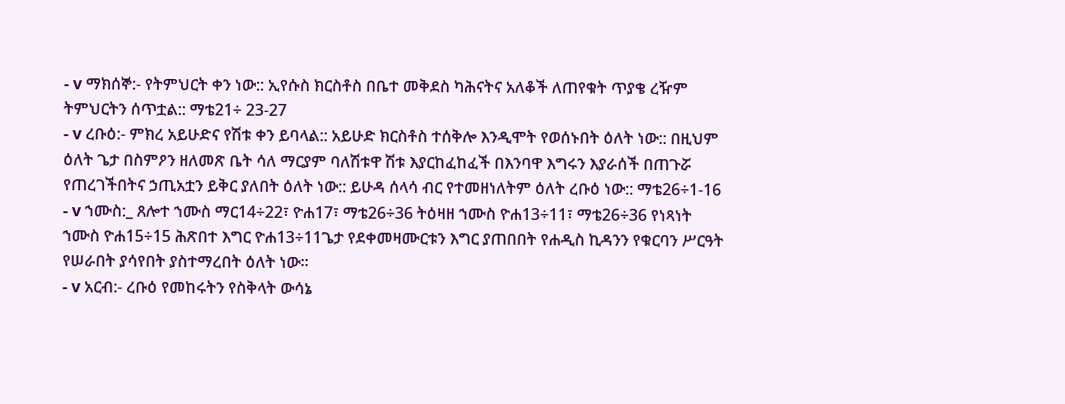- v ማክሰኞ:- የትምህርት ቀን ነው:: ኢየሱስ ክርስቶስ በቤተ መቅደስ ካሕናትና አለቆች ለጠየቁት ጥያቄ ረዥም ትምህርትን ሰጥቷል:: ማቴ21÷ 23-27
- v ረቡዕ:- ምክረ አይሁድና የሽቱ ቀን ይባላል:: አይሁድ ክርስቶስ ተሰቅሎ እንዲሞት የወሰኑበት ዕለት ነው:: በዚህም ዕለት ጌታ በስምዖን ዘለመጽ ቤት ሳለ ማርያም ባለሽቱዋ ሽቱ እያርከፈከፈች በእንባዋ እግሩን እያራሰች በጠጉሯ የጠረገችበትና ኃጢአቷን ይቅር ያለበት ዕለት ነው:: ይሁዳ ሰላሳ ብር የተመዘነለትም ዕለት ረቡዕ ነው:: ማቴ26÷1-16
- v ኀሙስ:_ ጸሎተ ኀሙስ ማር14÷22፣ ዮሐ17፣ ማቴ26÷36 ትዕዛዘ ኀሙስ ዮሐ13÷11፣ ማቴ26÷36 የነጻነት ኀሙስ ዮሐ15÷15 ሕጽበተ እግር ዮሐ13÷11ጌታ የደቀመዛሙርቱን እግር ያጠበበት የሐዲስ ኪዳንን የቁርባን ሥርዓት የሠራበት ያሳየበት ያስተማረበት ዕለት ነው፡፡
- v አርብ:- ረቡዕ የመከሩትን የስቅላት ውሳኔ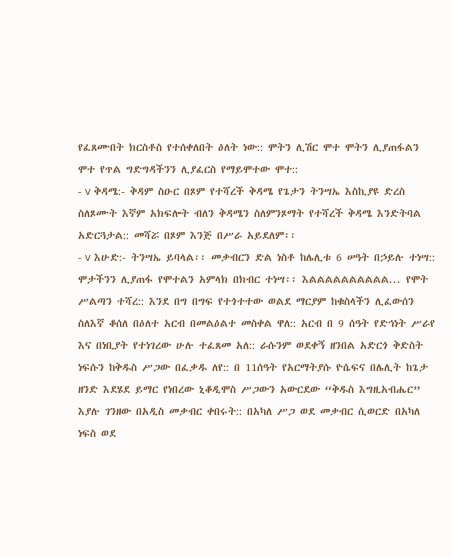የፈጸሙበት ክርስቶስ የተሰቀለበት ዕለት ነው:: ሞትን ሊሽር ሞተ ሞትን ሊያጠፋልን ሞተ የጥል ግድግዳችንን ሊያፈርስ የማይሞተው ሞተ::
- v ቅዳሜ:- ቅዳም ስዑር በጾም የተሻረች ቅዳሜ የጌታን ትንሣኤ እስኪያዩ ድረስ ስለጾሙት እኛም አክፍሎት ብለን ቅዳሜን ስለምንጾማት የተሻረች ቅዳሜ እንድትባል አድርጓታል:: መሻሯ በጾም እንጅ በሥራ አይደለም፡፡
- v እሁድ:- ትንሣኤ ይባላል፡፡ መቃብርን ድል ነስቶ ከሌሊቱ 6 ሠዓት በኃይሉ ተነሣ:: ሞታችንን ሊያጠፋ የሞተልን አምላክ በክብር ተነሣ፡፡ እልልልልልልልልልል... የሞት ሥልጣን ተሻረ:: እንደ በግ በግፍ የተጎተተው ወልደ ማርያም ከቁስላችን ሊፈውሰን ስለእኛ ቆሰለ በዕለተ አርብ በመልዕልተ መስቀል ዋለ:: አርብ በ 9 ሰዓት የድኅነት ሥራየ እና በነቢያት የተነገረው ሁሉ ተፈጸመ አለ:: ራሱንም ወደቀኝ ዘንበል አድርጎ ቅድስት ነፍሱን ከቅዱስ ሥጋው በፈቃዱ ለየ:: በ 11ሰዓት የአርማትያሱ ዮሴፍና በሌሊት ከጌታ ዘንድ እደሄደ ይማር የነበረው ኒቆዲሞስ ሥጋውን አውርደው “ቅዱስ እግዚአብሔር” እያሉ ገንዘው በአዲስ መቃብር ቀበሩት:: በአካለ ሥጋ ወደ መቃብር ሲወርድ በአካለ ነፍስ ወደ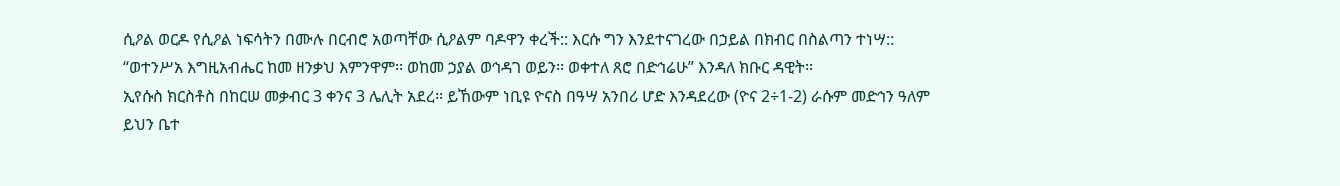ሲዖል ወርዶ የሲዖል ነፍሳትን በሙሉ በርብሮ አወጣቸው ሲዖልም ባዶዋን ቀረች:: እርሱ ግን እንደተናገረው በኃይል በክብር በስልጣን ተነሣ:: “ወተንሥአ እግዚአብሔር ከመ ዘንቃህ እምንዋም፡፡ ወከመ ኃያል ወኅዳገ ወይን፡፡ ወቀተለ ጸሮ በድኅሬሁ” እንዳለ ክቡር ዳዊት፡፡
ኢየሱስ ክርስቶስ በከርሠ መቃብር 3 ቀንና 3 ሌሊት አደረ፡፡ ይኸውም ነቢዩ ዮናስ በዓሣ አንበሪ ሆድ እንዳደረው (ዮና 2÷1-2) ራሱም መድኅን ዓለም ይህን ቤተ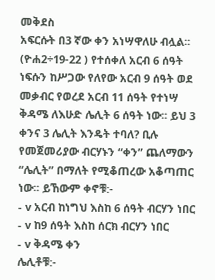መቅደስ
አፍርሱት በ3 ኛው ቀን አነሣዋለሁ ብሏል፡፡ (ዮሐ2÷19-22 ) የተሰቀለ አርብ 6 ሰዓት ነፍሱን ከሥጋው የለየው አርብ 9 ሰዓት ወደ መቃብር የወረደ አርብ 11 ሰዓት የተነሣ ቅዳሜ ለእሁድ ሌሊት 6 ሰዓት ነው፡፡ ይህ 3 ቀንና 3 ሌሊት እንዴት ተባለ? ቢሉ የመጀመሪያው ብርሃኑን “ቀን” ጨለማውን “ሌሊት” በማለት የሚቆጠረው አቆጣጠር ነው፡፡ ይኸውም ቀኖቹ:-
- v አርብ ከነግህ እስከ 6 ሰዓት ብርሃን ነበር
- v ከ9 ሰዓት እስከ ሰርክ ብርሃን ነበር
- v ቅዳሜ ቀን
ሌሊቶቹ:-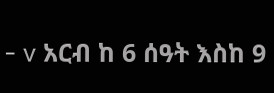- v አርብ ከ 6 ሰዓት እስከ 9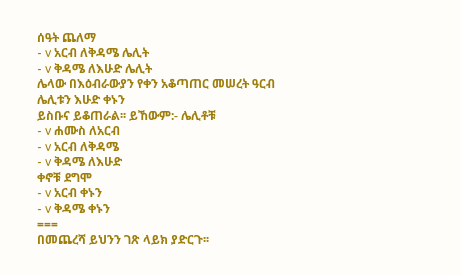ሰዓት ጨለማ
- v አርብ ለቅዳሜ ሌሊት
- v ቅዳሜ ለእሁድ ሌሊት
ሌላው በእዕብራውያን የቀን አቆጣጠር መሠረት ዓርብ ሌሊቱን እሁድ ቀኑን
ይስቡና ይቆጠራል፡፡ ይኸውም:- ሌሊቶቹ
- v ሐሙስ ለአርብ
- v አርብ ለቅዳሜ
- v ቅዳሜ ለእሁድ
ቀኖቹ ደግሞ
- v አርብ ቀኑን
- v ቅዳሜ ቀኑን
===
በመጨረሻ ይህንን ገጽ ላይክ ያድርጉ፡፡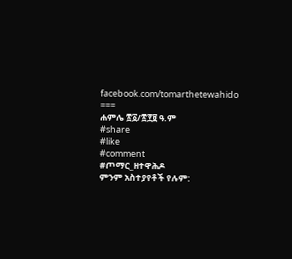facebook.com/tomarthetewahido
===
ሐምሌ ፳፩/፳፻፱ ዓ.ም
#share
#like
#comment
#ጦማር_ዘተዋሕዶ
ምንም አስተያየቶች የሉም: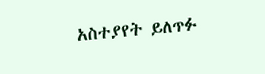አስተያየት ይለጥፉ